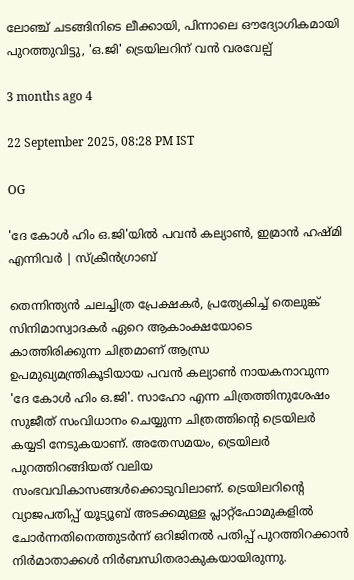ലോഞ്ച് ചടങ്ങിനിടെ ലീക്കായി, പിന്നാലെ ഔദ്യോഗികമായി പുറത്തുവിട്ടു, 'ഒ.ജി' ട്രെയിലറിന് വൻ വരവേല്പ്

3 months ago 4

22 September 2025, 08:28 PM IST

OG

'ദേ കോൾ ഹിം ഒ.ജി'യിൽ പവൻ കല്യാൺ, ഇമ്രാൻ ഹഷ്മി എന്നിവർ | സ്ക്രീൻഗ്രാബ്

തെന്നിന്ത്യൻ ചലച്ചിത്ര പ്രേക്ഷകർ, പ്രത്യേകിച്ച് തെലുങ്ക് സിനിമാസ്വാദകർ ഏറെ ആകാംക്ഷയോടെ കാത്തിരിക്കുന്ന ചിത്രമാണ് ആന്ധ്ര ഉപമുഖ്യമന്ത്രികൂടിയായ പവൻ കല്യാൺ നായകനാവുന്ന 'ദേ കോൾ ഹിം ഒ.ജി'. സാഹോ എന്ന ചിത്രത്തിനുശേഷം സുജീത് സംവിധാനം ചെയ്യുന്ന ചിത്രത്തിന്റെ ട്രെയിലർ കയ്യടി നേടുകയാണ്. അതേസമയം, ട്രെയിലർ പുറത്തിറങ്ങിയത് വലിയ സംഭവവികാസങ്ങൾക്കൊടുവിലാണ്. ട്രെയിലറിന്റെ വ്യാജപതിപ്പ് യൂട്യൂബ് അടക്കമുള്ള പ്ലാറ്റ്ഫോമുകളിൽ ചോർന്നതിനെത്തുടർന്ന് ഒറിജിനൽ പതിപ്പ് പുറത്തിറക്കാൻ നിർമാതാക്കൾ നിർബന്ധിതരാകുകയായിരുന്നു.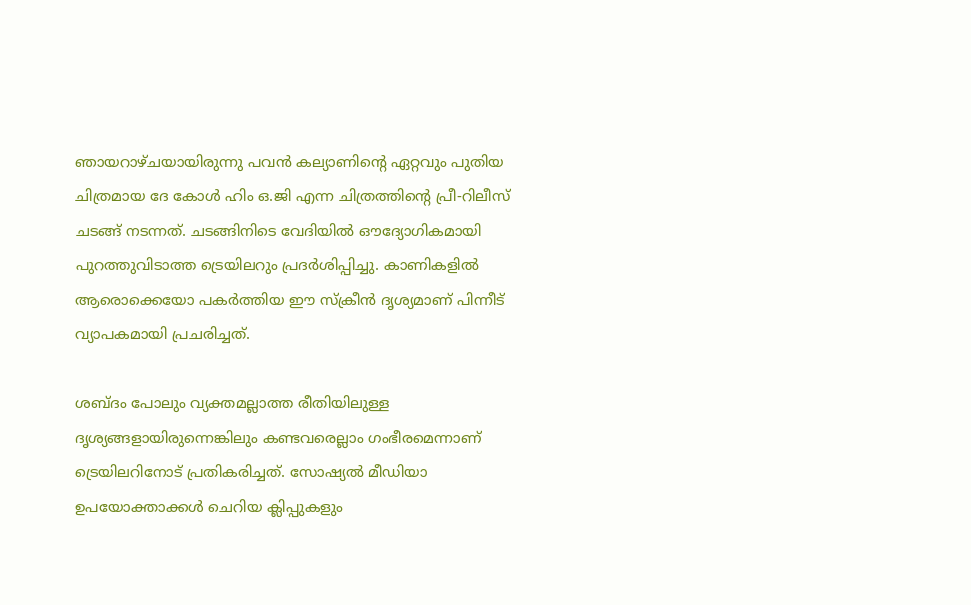ഞായറാഴ്ചയായിരുന്നു പവൻ കല്യാണിന്റെ ഏറ്റവും പുതിയ ചിത്രമായ ദേ കോൾ ഹിം ഒ.ജി എന്ന ചിത്രത്തിന്റെ പ്രീ-റിലീസ് ചടങ്ങ് നടന്നത്. ചടങ്ങിനിടെ വേദിയിൽ ഔദ്യോഗികമായി പുറത്തുവിടാത്ത ട്രെയിലറും പ്രദർശിപ്പിച്ചു. കാണികളിൽ ആരൊക്കെയോ പകർത്തിയ ഈ സ്ക്രീൻ ദൃശ്യമാണ് പിന്നീട് വ്യാപകമായി പ്രചരിച്ചത്.

ശബ്ദം പോലും വ്യക്തമല്ലാത്ത രീതിയിലുള്ള ദൃശ്യങ്ങളായിരുന്നെങ്കിലും കണ്ടവരെല്ലാം ഗംഭീരമെന്നാണ് ട്രെയിലറിനോട് പ്രതികരിച്ചത്. സോഷ്യൽ മീഡിയാ ഉപയോക്താക്കൾ ചെറിയ ക്ലിപ്പുകളും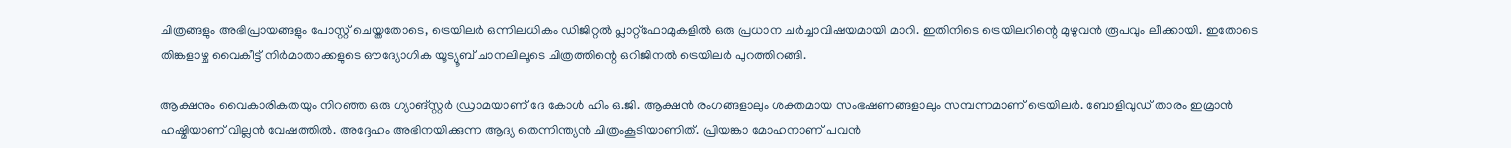ചിത്രങ്ങളും അഭിപ്രായങ്ങളും പോസ്റ്റ് ചെയ്തതോടെ, ട്രെയിലർ ഒന്നിലധികം ഡിജിറ്റൽ പ്ലാറ്റ്‌ഫോമുകളിൽ ഒരു പ്രധാന ചർച്ചാവിഷയമായി മാറി. ഇതിനിടെ ട്രെയിലറിന്റെ മുഴുവൻ രൂപവും ലീക്കായി. ഇതോടെ തിങ്കളാഴ്ച വൈകീട്ട് നിർമാതാക്കളുടെ ഔദ്യോഗിക യൂട്യൂബ് ചാനലിലൂടെ ചിത്രത്തിന്റെ ഒറിജിനൽ ട്രെയിലർ പുറത്തിറങ്ങി.

ആക്ഷനും വൈകാരികതയും നിറഞ്ഞ ഒരു ഗ്യാങ്സ്റ്റർ ഡ്രാമയാണ് ദേ കോൾ ഹിം ഒ.ജി. ആക്ഷൻ രംഗങ്ങളാലും ശക്തമായ സംഭഷണങ്ങളാലും സമ്പന്നമാണ് ട്രെയിലർ. ബോളിവുഡ് താരം ഇമ്രാൻ ഹഷ്മിയാണ് വില്ലൻ വേഷത്തിൽ. അദ്ദേഹം അഭിനയിക്കുന്ന ആദ്യ തെന്നിന്ത്യൻ ചിത്രംകൂടിയാണിത്. പ്രിയങ്കാ മോഹനാണ് പവൻ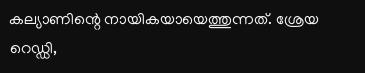കല്യാണിന്റെ നായികയായെത്തുന്നത്. ശ്രേയ റെഡ്ഡി,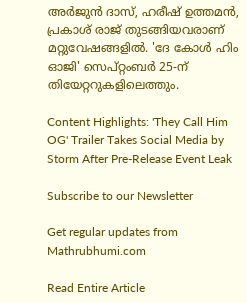അർജുൻ ദാസ്, ഹരീഷ് ഉത്തമൻ, പ്രകാശ് രാജ് തുടങ്ങിയവരാണ് മറ്റുവേഷങ്ങളിൽ. 'ദേ കോൾ ഹിം ഓജി' സെപ്റ്റംബർ 25-ന് തിയേറ്ററുകളിലെത്തും.

Content Highlights: 'They Call Him OG' Trailer Takes Social Media by Storm After Pre-Release Event Leak

Subscribe to our Newsletter

Get regular updates from Mathrubhumi.com

Read Entire Article